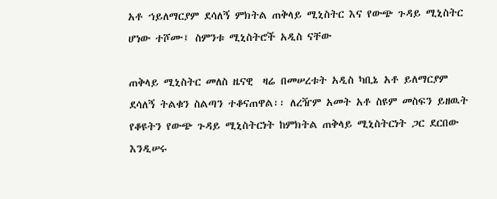አቶ ኀይለማርያም ደሳለኝ ምክትል ጠቅላይ ሚኒስትር እና የውጭ ጉዳይ ሚኒስትር ሆነው ተሾሙ፤ ስምንቱ ሚኒስትሮች አዲስ ናቸው

ጠቅላይ ሚኒስትር መለስ ዜናዊ  ዛሬ በመሠረቱት አዲስ ካቢኔ አቶ ይለማርያም ደሳለኝ ትልቁን ስልጣን ተቆናጠዋል፡፡ ለረዥም አመት አቶ ስዩም መስፍን ይዘዉት የቆዩትን የውጭ ጉዳይ ሚኒስትርነት ከምክትል ጠቅላይ ሚኒስትርነት ጋር ደርበው እንዲሠሩ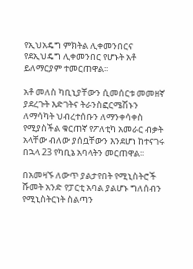የኢህአዴግ ምክትል ሊቀመንበርና የደኢህዴግ ሊቀመንበር የሆኑት አቶ ይለማርያም ተመርጠዋል፡፡

አቶ መለስ ካቢኒያቸውን ሲመሰርቱ መመዘኛ ያደረጉት እድገትና ትራንስፎርሜሽኑን ለማሳካት ህብረተሰቡን ለማንቀሳቀስ የሚያስችል ቁርጠኛ የፖለቲካ አመራር ብቃት አላቸው ብለው ያሰቧቸውን እንደሆነ ከተናገሩ በኋላ 23 የካቢኔ አባላትን መርጠዋል፡፡

በአመዛኙ ለውጥ ያልታየበት የሚኒስትሮች ሹመት አንድ የፓርቲ አባል ያልሆኑ ግለሰብን የሚኒስትርነት ስልጣን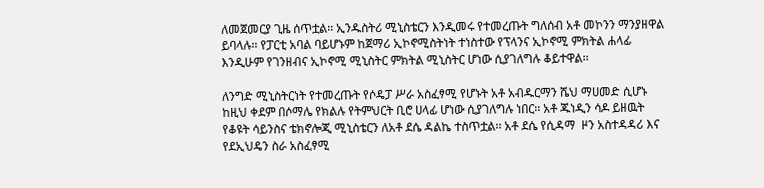ለመጀመርያ ጊዜ ሰጥቷል፡፡ ኢንዱስትሪ ሚኒስቴርን እንዲመሩ የተመረጡት ግለሰብ አቶ መኮንን ማንያዘዋል ይባላሉ፡፡ የፓርቲ አባል ባይሆኑም ከጀማሪ ኢኮኖሚስትነት ተነስተው የፕላንና ኢኮኖሚ ምክትል ሐላፊ እንዲሁም የገንዘብና ኢኮኖሚ ሚኒስትር ምክትል ሚኒስትር ሆነው ሲያገለግሉ ቆይተዋል፡፡

ለንግድ ሚኒስትርነት የተመረጡት የሶዴፓ ሥራ አስፈፃሚ የሆኑት አቶ አብዱርማን ሼህ ማሀመድ ሲሆኑ ከዚህ ቀደም በሶማሌ የክልሉ የትምህርት ቢሮ ሀላፊ ሆነው ሲያገለግሉ ነበር፡፡ አቶ ጁነዲን ሳዶ ይዘዉት የቆዩት ሳይንስና ቴክኖሎጂ ሚኒስቴርን ለአቶ ደሴ ዳልኬ ተስጥቷል፡፡ አቶ ደሴ የሲዳማ  ዞን አስተዳዳሪ እና የደኢህዴን ስራ አስፈፃሚ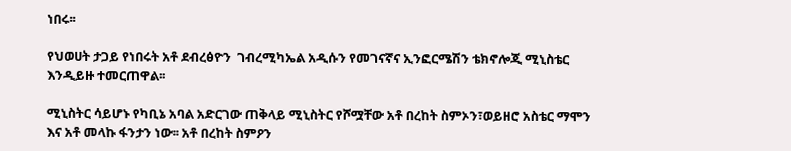ነበሩ፡፡

የህወሀት ታጋይ የነበሩት አቶ ደብረፅዮን  ገብረሚካኤል አዲሱን የመገናኛና ኢንፎርሜሽን ቴክኖሎጂ ሚኒስቴር እንዲይዙ ተመርጠዋል፡፡

ሚኒስትር ሳይሆኑ የካቢኔ አባል አድርገው ጠቅላይ ሚኒስትር የሾሟቸው አቶ በረከት ስምኦን፣ወይዘሮ አስቴር ማሞን እና አቶ መላኩ ፋንታን ነው፡፡ አቶ በረከት ስምዖን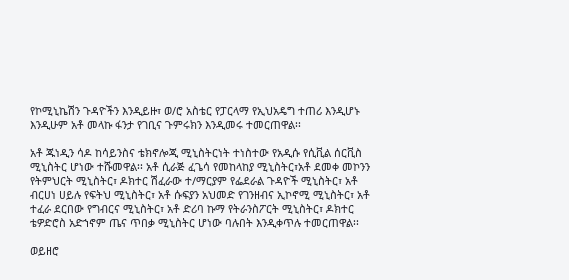የኮሚኒኬሽን ጉዳዮችን እንዲይዙ፣ ወ/ሮ አስቴር የፓርላማ የኢህአዴግ ተጠሪ እንዲሆኑ እንዲሁም አቶ መላኩ ፋንታ የገቢና ጉምሩክን እንዲመሩ ተመርጠዋል፡፡

አቶ ጁነዲን ሳዶ ከሳይንስና ቴክኖሎጂ ሚኒስትርነት ተነስተው የአዲሱ የሲቪል ሰርቪስ ሚኒስትር ሆነው ተሹመዋል፡፡ አቶ ሲራጅ ፈጌሳ የመከላከያ ሚኒስትር፣አቶ ደመቀ መኮንን የትምህርት ሚኒስትር፣ ዶክተር ሽፈራው ተ/ማርያም የፌደራል ጉዳዮች ሚኒስትር፣ አቶ ብርሀነ ሀይሉ የፍትህ ሚኒስትር፣ አቶ ሱፍያን አህመድ የገንዘብና ኢኮኖሚ ሚኒስትር፣ አቶ ተፈራ ደርበው የግብርና ሚኒስትር፣ አቶ ድሪባ ኩማ የትራንስፖርት ሚኒስትር፣ ዶክተር ቴዎድሮስ አድኀኖም ጤና ጥበቃ ሚኒስትር ሆነው ባሉበት እንዲቀጥሉ ተመርጠዋል፡፡

ወይዘሮ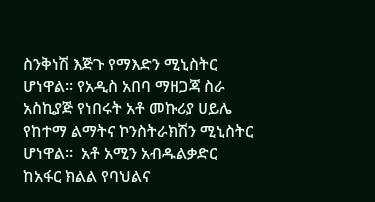ስንቅነሽ እጅጉ የማእድን ሚኒስትር ሆነዋል፡፡ የአዲስ አበባ ማዘጋጃ ስራ አስኪያጅ የነበሩት አቶ መኩሪያ ሀይሌ የከተማ ልማትና ኮንስትራክሽን ሚኒስትር ሆነዋል፡፡  አቶ አሚን አብዱልቃድር ከአፋር ክልል የባህልና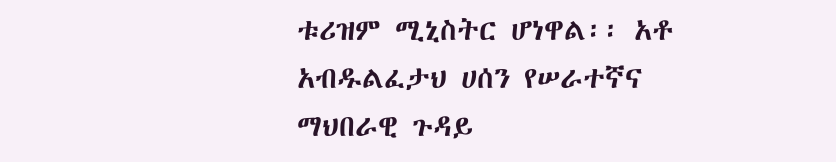ቱሪዝም ሚኒስትር ሆነዋል፡፡ አቶ አብዱልፈታህ ሀሰን የሠራተኛና ማህበራዊ ጉዳይ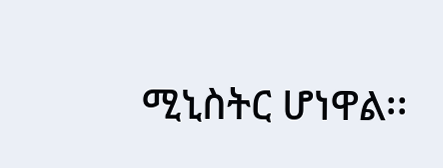ሚኒስትር ሆነዋል፡፡